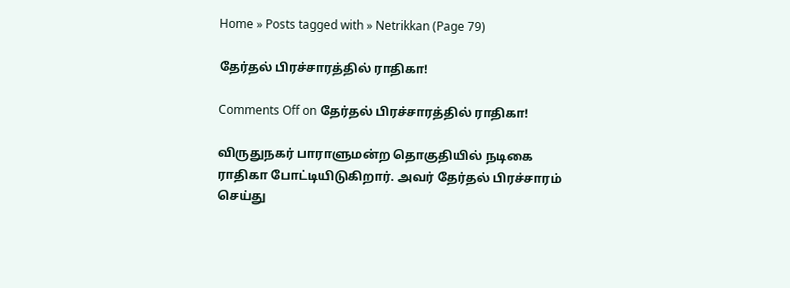Home » Posts tagged with » Netrikkan (Page 79)

தேர்தல் பிரச்சாரத்தில் ராதிகா!

Comments Off on தேர்தல் பிரச்சாரத்தில் ராதிகா!

விருதுநகர் பாராளுமன்ற தொகுதியில் நடிகை ராதிகா போட்டியிடுகிறார். அவர் தேர்தல் பிரச்சாரம் செய்து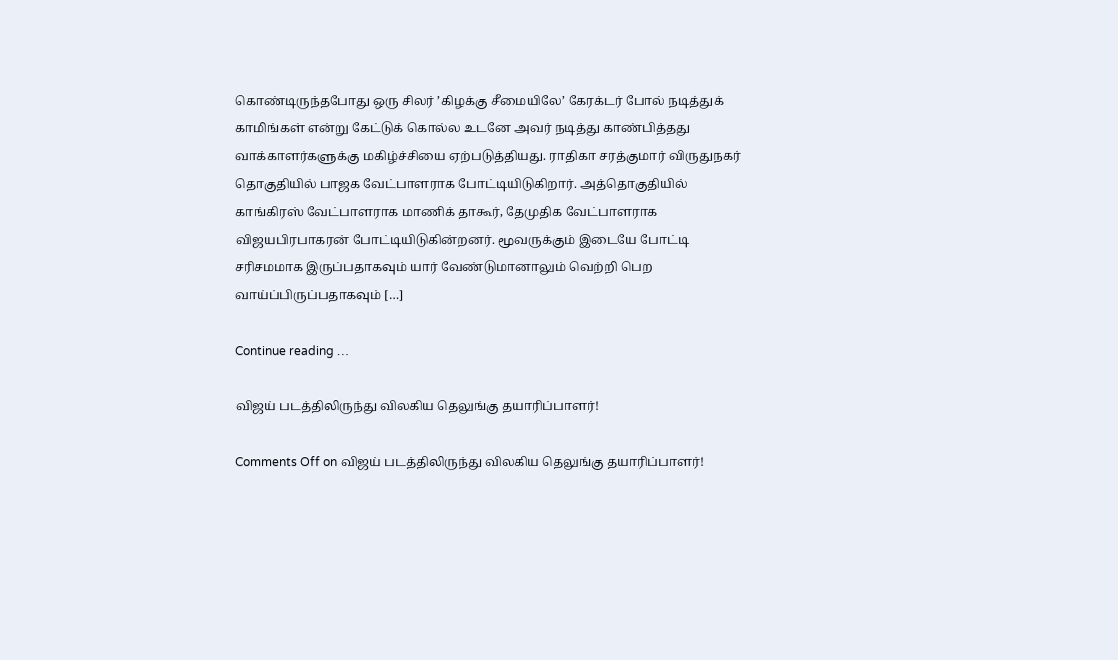கொண்டிருந்தபோது ஒரு சிலர் ’கிழக்கு சீமையிலே’ கேரக்டர் போல் நடித்துக் காமிங்கள் என்று கேட்டுக் கொல்ல உடனே அவர் நடித்து காண்பித்தது வாக்காளர்களுக்கு மகிழ்ச்சியை ஏற்படுத்தியது. ராதிகா சரத்குமார் விருதுநகர் தொகுதியில் பாஜக வேட்பாளராக போட்டியிடுகிறார். அத்தொகுதியில் காங்கிரஸ் வேட்பாளராக மாணிக் தாகூர், தேமுதிக வேட்பாளராக விஜயபிரபாகரன் போட்டியிடுகின்றனர். மூவருக்கும் இடையே போட்டி சரிசமமாக இருப்பதாகவும் யார் வேண்டுமானாலும் வெற்றி பெற வாய்ப்பிருப்பதாகவும் […]

Continue reading …

விஜய் படத்திலிருந்து விலகிய தெலுங்கு தயாரிப்பாளர்!

Comments Off on விஜய் படத்திலிருந்து விலகிய தெலுங்கு தயாரிப்பாளர்!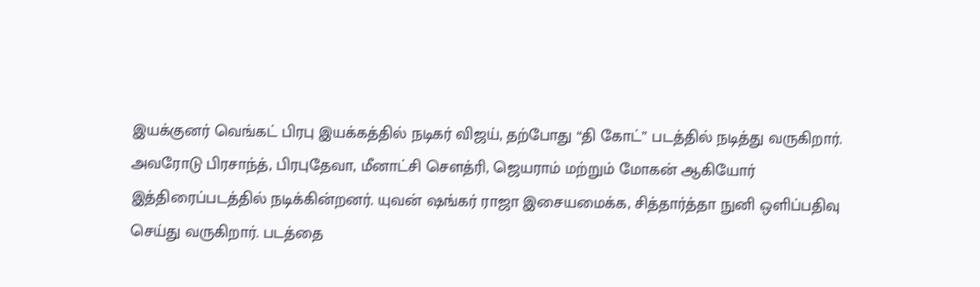இயக்குனர் வெங்கட் பிரபு இயக்கத்தில் நடிகர் விஜய், தற்போது “தி கோட்” படத்தில் நடித்து வருகிறார். அவரோடு பிரசாந்த், பிரபுதேவா, மீனாட்சி சௌத்ரி, ஜெயராம் மற்றும் மோகன் ஆகியோர் இத்திரைப்படத்தில் நடிக்கின்றனர். யுவன் ஷங்கர் ராஜா இசையமைக்க, சித்தார்த்தா நுனி ஒளிப்பதிவு செய்து வருகிறார். படத்தை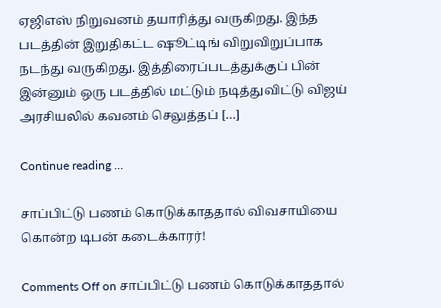ஏஜிஎஸ் நிறுவனம் தயாரித்து வருகிறது. இந்த படத்தின் இறுதிகட்ட ஷூட்டிங் விறுவிறுப்பாக நடந்து வருகிறது. இத்திரைப்படத்துக்குப் பின் இன்னும் ஒரு படத்தில் மட்டும் நடித்துவிட்டு விஜய் அரசியலில் கவனம் செலுத்தப் […]

Continue reading …

சாப்பிட்டு பணம் கொடுக்காததால் விவசாயியை கொன்ற டிபன் கடைக்காரர்!

Comments Off on சாப்பிட்டு பணம் கொடுக்காததால்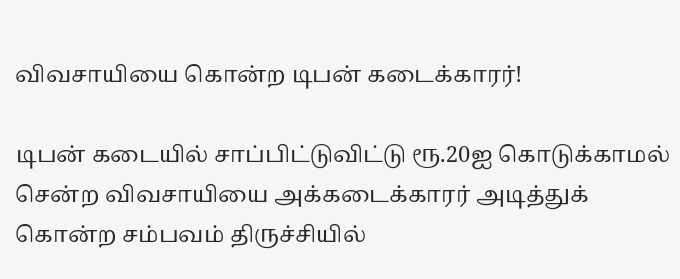விவசாயியை கொன்ற டிபன் கடைக்காரர்!

டிபன் கடையில் சாப்பிட்டுவிட்டு ரூ.20ஐ கொடுக்காமல் சென்ற விவசாயியை அக்கடைக்காரர் அடித்துக் கொன்ற சம்பவம் திருச்சியில்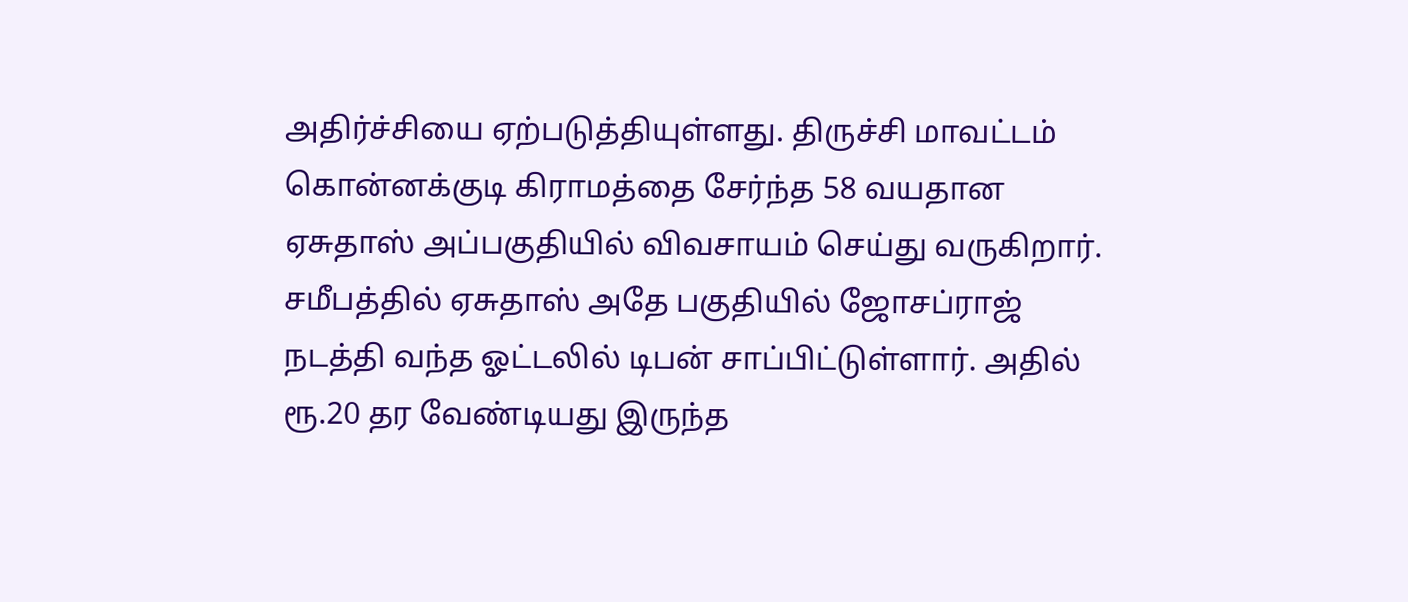அதிர்ச்சியை ஏற்படுத்தியுள்ளது. திருச்சி மாவட்டம் கொன்னக்குடி கிராமத்தை சேர்ந்த 58 வயதான ஏசுதாஸ் அப்பகுதியில் விவசாயம் செய்து வருகிறார். சமீபத்தில் ஏசுதாஸ் அதே பகுதியில் ஜோசப்ராஜ் நடத்தி வந்த ஓட்டலில் டிபன் சாப்பிட்டுள்ளார். அதில் ரூ.20 தர வேண்டியது இருந்த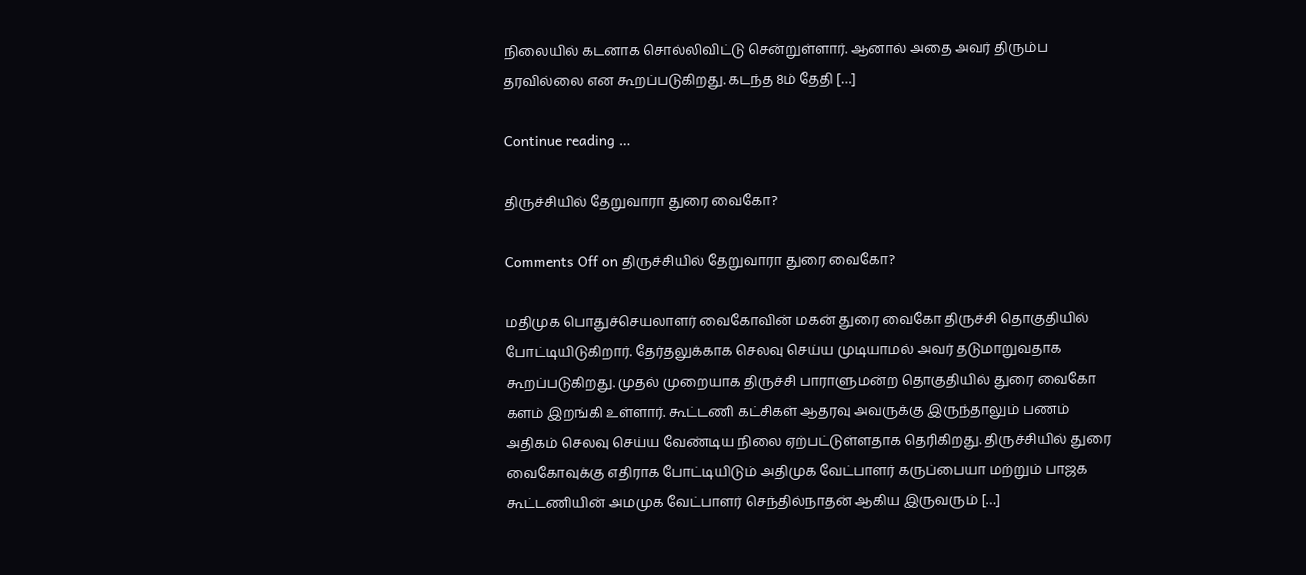நிலையில் கடனாக சொல்லிவிட்டு சென்றுள்ளார். ஆனால் அதை அவர் திரும்ப தரவில்லை என கூறப்படுகிறது. கடந்த 8ம் தேதி […]

Continue reading …

திருச்சியில் தேறுவாரா துரை வைகோ?

Comments Off on திருச்சியில் தேறுவாரா துரை வைகோ?

மதிமுக பொதுச்செயலாளர் வைகோவின் மகன் துரை வைகோ திருச்சி தொகுதியில் போட்டியிடுகிறார். தேர்தலுக்காக செலவு செய்ய முடியாமல் அவர் தடுமாறுவதாக கூறப்படுகிறது. முதல் முறையாக திருச்சி பாராளுமன்ற தொகுதியில் துரை வைகோ களம் இறங்கி உள்ளார். கூட்டணி கட்சிகள் ஆதரவு அவருக்கு இருந்தாலும் பணம் அதிகம் செலவு செய்ய வேண்டிய நிலை ஏற்பட்டுள்ளதாக தெரிகிறது. திருச்சியில் துரை வைகோவுக்கு எதிராக போட்டியிடும் அதிமுக வேட்பாளர் கருப்பையா மற்றும் பாஜக கூட்டணியின் அமமுக வேட்பாளர் செந்தில்நாதன் ஆகிய இருவரும் […]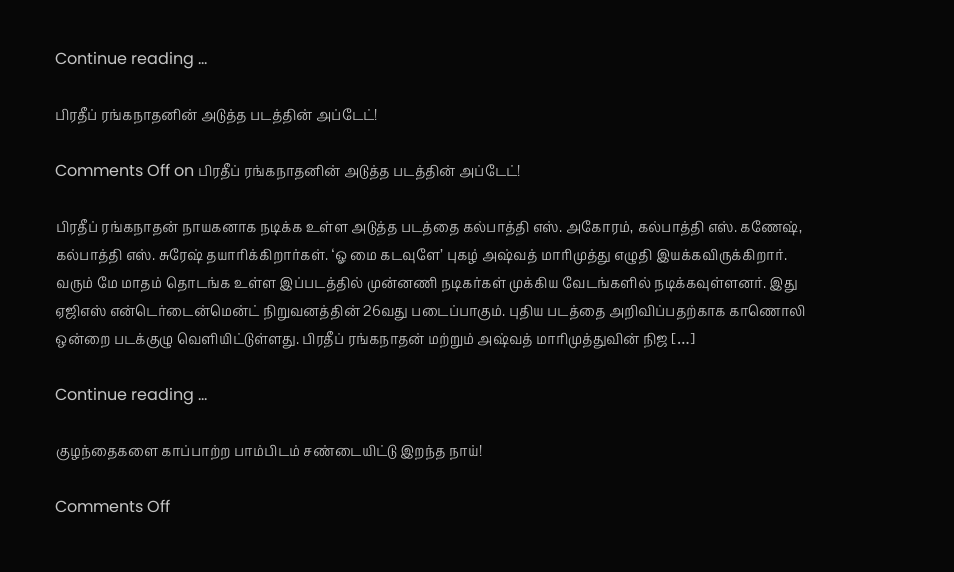Continue reading …

பிரதீப் ரங்கநாதனின் அடுத்த படத்தின் அப்டேட்!

Comments Off on பிரதீப் ரங்கநாதனின் அடுத்த படத்தின் அப்டேட்!

பிரதீப் ரங்கநாதன் நாயகனாக நடிக்க உள்ள அடுத்த படத்தை கல்பாத்தி எஸ். அகோரம், கல்பாத்தி எஸ். கணேஷ், கல்பாத்தி எஸ். சுரேஷ் தயாரிக்கிறார்கள். ‘ஓ மை கடவுளே’ புகழ் அஷ்வத் மாரிமுத்து எழுதி இயக்கவிருக்கிறார். வரும் மே மாதம் தொடங்க உள்ள இப்படத்தில் முன்னணி நடிகர்கள் முக்கிய வேடங்களில் நடிக்கவுள்ளனர். இது ஏஜிஎஸ் என்டெர்டைன்மென்ட் நிறுவனத்தின் 26வது படைப்பாகும். புதிய படத்தை அறிவிப்பதற்காக காணொலி ஒன்றை படக்குழு வெளியிட்டுள்ளது. பிரதீப் ரங்கநாதன் மற்றும் அஷ்வத் மாரிமுத்துவின் நிஜ […]

Continue reading …

குழந்தைகளை காப்பாற்ற பாம்பிடம் சண்டையிட்டு இறந்த நாய்!

Comments Off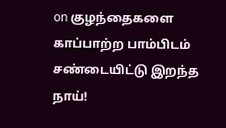on குழந்தைகளை காப்பாற்ற பாம்பிடம் சண்டையிட்டு இறந்த நாய்!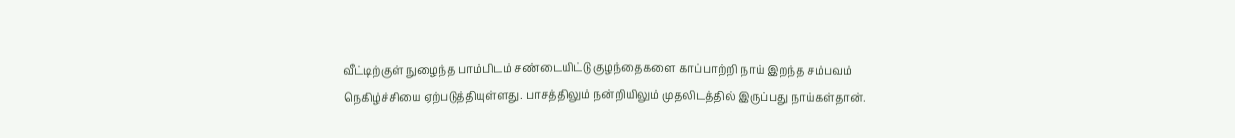வீட்டிற்குள் நுழைந்த பாம்பிடம் சண்டையிட்டு குழந்தைகளை காப்பாற்றி நாய் இறந்த சம்பவம் நெகிழ்ச்சியை ஏற்படுத்தியுள்ளது. பாசத்திலும் நன்றியிலும் முதலிடத்தில் இருப்பது நாய்கள்தான்.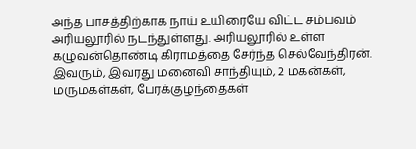அந்த பாசத்திற்காக நாய் உயிரையே விட்ட சம்பவம் அரியலூரில் நடந்துள்ளது. அரியலூரில் உள்ள கழுவன்தொண்டி கிராமத்தை சேர்ந்த செல்வேந்திரன். இவரும், இவரது மனைவி சாந்தியும், 2 மகன்கள், மருமகள்கள், பேரக்குழந்தைகள்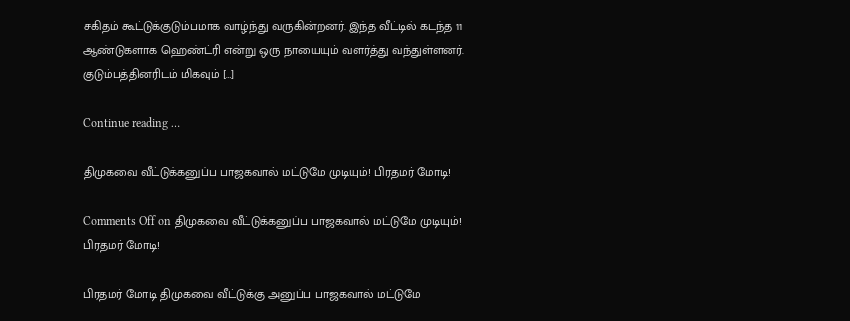சகிதம் கூட்டுக்குடும்பமாக வாழ்ந்து வருகின்றனர். இந்த வீட்டில் கடந்த 11 ஆண்டுகளாக ஹெண்ட்ரி என்று ஒரு நாயையும் வளர்த்து வந்துள்ளனர். குடும்பத்தினரிடம் மிகவும் […]

Continue reading …

திமுகவை வீட்டுக்கனுப்ப பாஜகவால் மட்டுமே முடியும்! பிரதமர் மோடி!

Comments Off on திமுகவை வீட்டுக்கனுப்ப பாஜகவால் மட்டுமே முடியும்! பிரதமர் மோடி!

பிரதமர் மோடி திமுகவை வீட்டுக்கு அனுப்ப பாஜகவால் மட்டுமே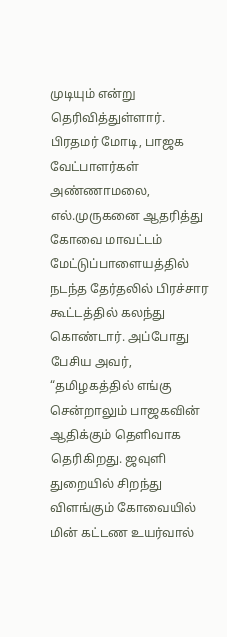முடியும் என்று தெரிவித்துள்ளார். பிரதமர் மோடி, பாஜக வேட்பாளர்கள் அண்ணாமலை, எல்.முருகனை ஆதரித்து கோவை மாவட்டம் மேட்டுப்பாளையத்தில் நடந்த தேர்தலில் பிரச்சார கூட்டத்தில் கலந்து கொண்டார். அப்போது பேசிய அவர், “தமிழகத்தில் எங்கு சென்றாலும் பாஜகவின் ஆதிக்கும் தெளிவாக தெரிகிறது. ஜவுளி துறையில் சிறந்து விளங்கும் கோவையில் மின் கட்டண உயர்வால்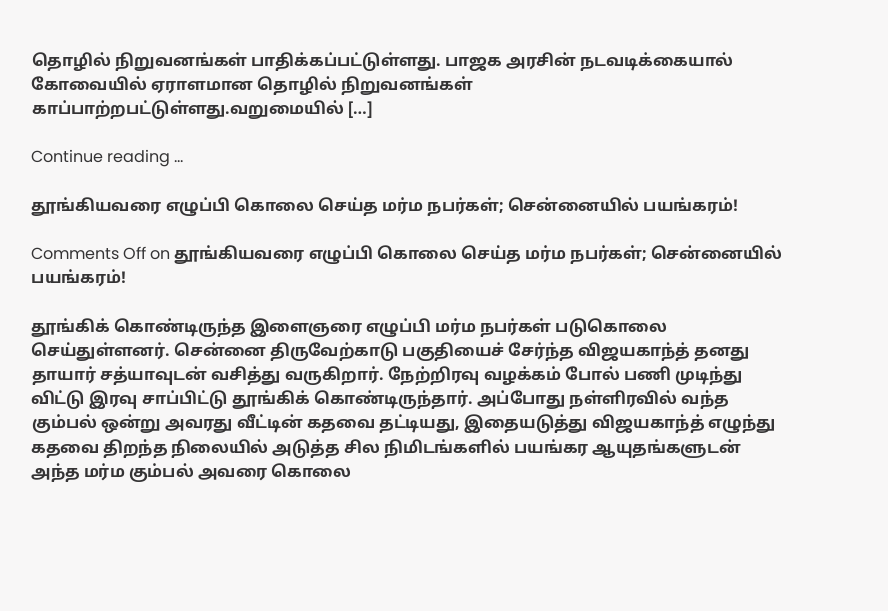தொழில் நிறுவனங்கள் பாதிக்கப்பட்டுள்ளது. பாஜக அரசின் நடவடிக்கையால் கோவையில் ஏராளமான தொழில் நிறுவனங்கள் காப்பாற்றபட்டுள்ளது.வறுமையில் […]

Continue reading …

தூங்கியவரை எழுப்பி கொலை செய்த மர்ம நபர்கள்; சென்னையில் பயங்கரம்!

Comments Off on தூங்கியவரை எழுப்பி கொலை செய்த மர்ம நபர்கள்; சென்னையில் பயங்கரம்!

தூங்கிக் கொண்டிருந்த இளைஞரை எழுப்பி மர்ம நபர்கள் படுகொலை செய்துள்ளனர். சென்னை திருவேற்காடு பகுதியைச் சேர்ந்த விஜயகாந்த் தனது தாயார் சத்யாவுடன் வசித்து வருகிறார். நேற்றிரவு வழக்கம் போல் பணி முடிந்து விட்டு இரவு சாப்பிட்டு தூங்கிக் கொண்டிருந்தார். அப்போது நள்ளிரவில் வந்த கும்பல் ஒன்று அவரது வீட்டின் கதவை தட்டியது, இதையடுத்து விஜயகாந்த் எழுந்து கதவை திறந்த நிலையில் அடுத்த சில நிமிடங்களில் பயங்கர ஆயுதங்களுடன் அந்த மர்ம கும்பல் அவரை கொலை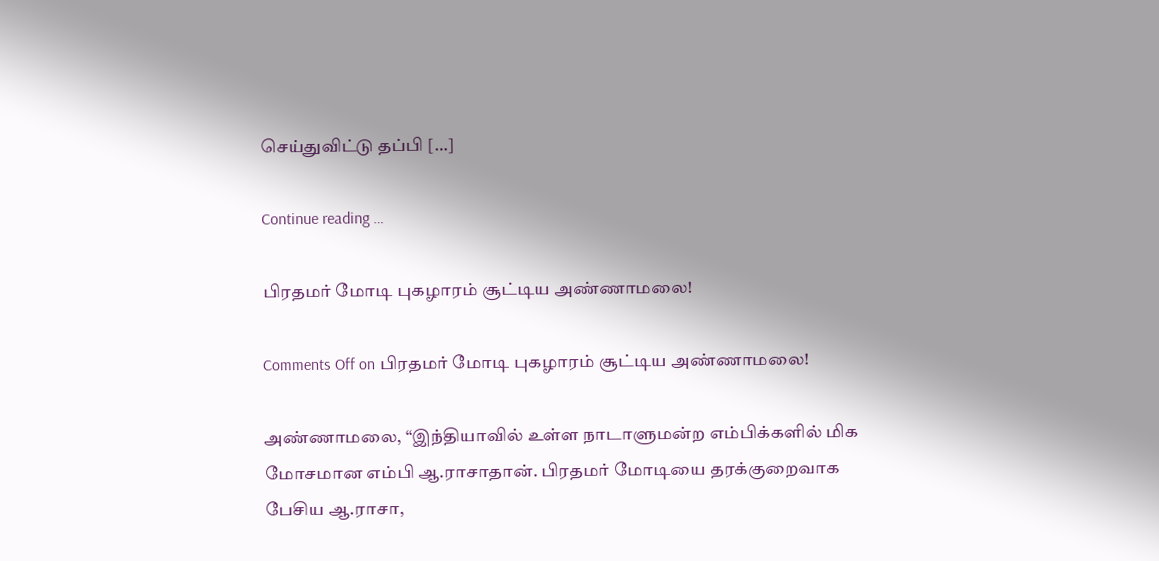செய்துவிட்டு தப்பி […]

Continue reading …

பிரதமர் மோடி புகழாரம் சூட்டிய அண்ணாமலை!

Comments Off on பிரதமர் மோடி புகழாரம் சூட்டிய அண்ணாமலை!

அண்ணாமலை, “இந்தியாவில் உள்ள நாடாளுமன்ற எம்பிக்களில் மிக மோசமான எம்பி ஆ.ராசாதான். பிரதமர் மோடியை தரக்குறைவாக பேசிய ஆ.ராசா,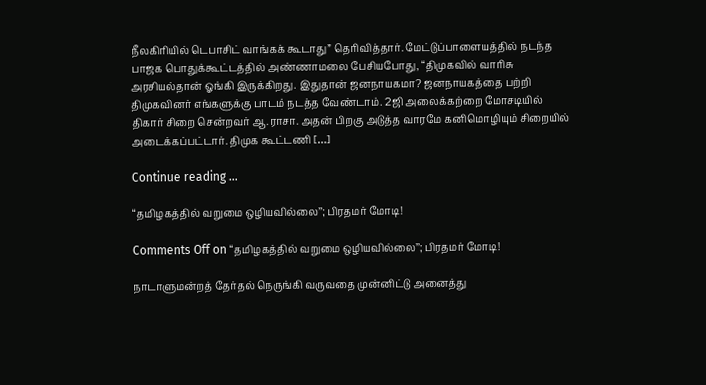நீலகிரியில் டெபாசிட் வாங்கக் கூடாது” தெரிவித்தார். மேட்டுப்பாளையத்தில் நடந்த பாஜக பொதுக்கூட்டத்தில் அண்ணாமலை பேசியபோது, “திமுகவில் வாரிசு அரசியல்தான் ஓங்கி இருக்கிறது. இதுதான் ஜனநாயகமா? ஜனநாயகத்தை பற்றி திமுகவினர் எங்களுக்கு பாடம் நடத்த வேண்டாம். 2ஜி அலைக்கற்றை மோசடியில் திகார் சிறை சென்றவர் ஆ.ராசா. அதன் பிறகு அடுத்த வாரமே கனிமொழியும் சிறையில் அடைக்கப்பட்டார். திமுக கூட்டணி […]

Continue reading …

“தமிழகத்தில் வறுமை ஒழியவில்லை’’; பிரதமர் மோடி!

Comments Off on “தமிழகத்தில் வறுமை ஒழியவில்லை’’; பிரதமர் மோடி!

நாடாளுமன்றத் தேர்தல் நெருங்கி வருவதை முன்னிட்டு அனைத்து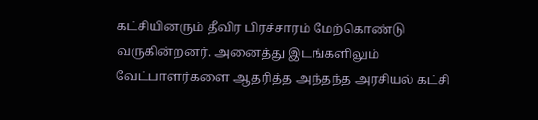கட்சியினரும் தீவிர பிரச்சாரம் மேற்கொண்டு வருகின்றனர். அனைத்து இடங்களிலும் வேட்பாளர்களை ஆதரித்த அந்தந்த அரசியல் கட்சி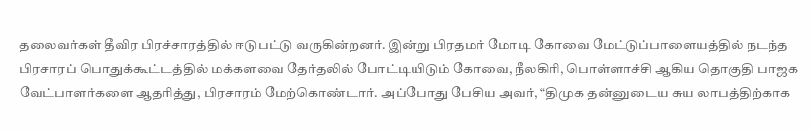தலைவர்கள் தீவிர பிரச்சாரத்தில் ஈடுபட்டு வருகின்றனர். இன்று பிரதமர் மோடி கோவை மேட்டுப்பாளையத்தில் நடந்த பிரசாரப் பொதுக்கூட்டத்தில் மக்களவை தேர்தலில் போட்டியிடும் கோவை, நீலகிரி, பொள்ளாச்சி ஆகிய தொகுதி பாஜக வேட்பாளர்களை ஆதரித்து, பிரசாரம் மேற்கொண்டார். அப்போது பேசிய அவர், “திமுக தன்னுடைய சுய லாபத்திற்காக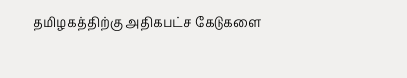தமிழகத்திற்கு அதிகபட்ச கேடுகளை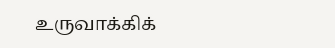உருவாக்கிக்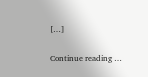[…]

Continue reading …